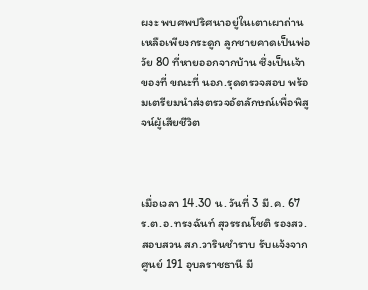ผงะ พบศพปริศนาอยู่ในเตาเผาถ่าน เหลือเพียงกระดูก ลูกชายคาดเป็นพ่อวัย 80 ที่หายออกจากบ้าน ซึ่งเป็นเจ้าของที่ ขณะที่ นอภ.รุดตรวจสอบ พร้อมเตรียมนำส่งตรวจอัตลักษณ์เพื่อพิสูจน์ผู้เสียชีวิต



เมื่อเวลา 14.30 น. วันที่ 3 มี.ค. 67 ร.ต.อ.ทรงฉันท์ สุวรรณโชติ รองสว.สอบสวน สภ.วารินชำราบ รับแจ้งจากศูนย์ 191 อุบลราชธานี มี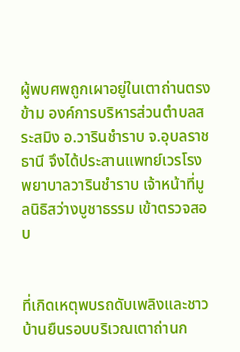ผู้พบศพถูกเผาอยู่ในเตาถ่านตรงข้าม องค์การบริหารส่วนตำบลสระสมิง อ.วารินชำราบ จ.อุบลราชธานี จึงได้ประสานแพทย์เวรโรงพยาบาลวารินชำราบ เจ้าหน้าที่มูลนิธิสว่างบูชาธรรม เข้าตรวจสอบ


ที่เกิดเหตุพบรถดับเพลิงและชาวบ้านยืนรอบบริเวณเตาถ่านก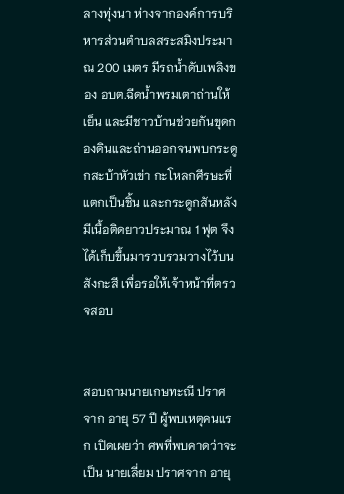ลางทุ่งนา ห่างจากองค์การบริหารส่วนตำบลสระสมิงประมาณ 200 เมตร มีรถน้ำดับเพลิงของ อบต.ฉีดน้ำพรมเตาถ่านให้เย็น และมีชาวบ้านช่วยกันขุดกองดินและถ่านออกจนพบกระดูกสะบ้าหัวเข่า กะโหลกศีรษะที่แตกเป็นชิ้น และกระดูกสันหลังมีเนื้อติดยาวประมาณ 1 ฟุต จึงได้เก็บขึ้นมารวบรวมวางไว้บนสังกะสี เพื่อรอให้เจ้าหน้าที่ตรวจสอบ


สอบถามนายเกษทะณี ปราศจาก อายุ 57 ปี ผู้พบเหตุคนแรก เปิดเผยว่า ศพที่พบคาดว่าจะเป็น นายเลี่ยม ปราศจาก อายุ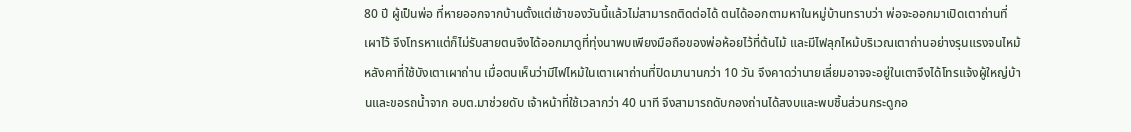80 ปี ผู้เป็นพ่อ ที่หายออกจากบ้านตั้งแต่เช้าของวันนี้แล้วไม่สามารถติดต่อได้ ตนได้ออกตามหาในหมู่บ้านทราบว่า พ่อจะออกมาเปิดเตาถ่านที่เผาไว้ จึงโทรหาแต่ก็ไม่รับสายตนจึงได้ออกมาดูที่ทุ่งนาพบเพียงมือถือของพ่อห้อยไว้ที่ต้นไม้ และมีไฟลุกไหม้บริเวณเตาถ่านอย่างรุนแรงจนไหม้หลังคาที่ใช้บังเตาเผาถ่าน เมื่อตนเห็นว่ามีไฟไหม้ในเตาเผาถ่านที่ปิดมานานกว่า 10 วัน จึงคาดว่านายเลี่ยมอาจจะอยู่ในเตาจึงได้โทรแจ้งผู้ใหญ่บ้านและขอรถน้ำจาก อบต.มาช่วยดับ เจ้าหน้าที่ใช้เวลากว่า 40 นาที จึงสามารถดับกองถ่านได้สงบและพบชิ้นส่วนกระดูกอ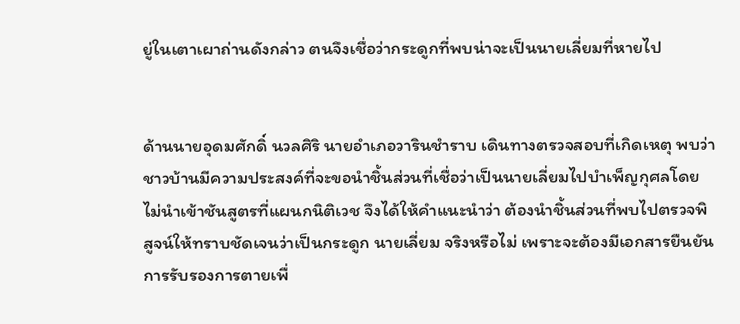ยู่ในเตาเผาถ่านดังกล่าว ตนจึงเชื่อว่ากระดูกที่พบน่าจะเป็นนายเลี่ยมที่หายไป


ด้านนายอุดมศักดิ์ นวลศิริ นายอำเภอวารินชำราบ เดินทางตรวจสอบที่เกิดเหตุ พบว่าชาวบ้านมีความประสงค์ที่จะขอนำชิ้นส่วนที่เชื่อว่าเป็นนายเลี่ยมไปบำเพ็ญกุศลโดยไม่นำเข้าชันสูตรที่แผนกนิติเวช จึงได้ให้คำแนะนำว่า ต้องนำชิ้นส่วนที่พบไปตรวจพิสูจน์ให้ทราบชัดเจนว่าเป็นกระดูก นายเลี่ยม จริงหรือไม่ เพราะจะต้องมีเอกสารยืนยันการรับรองการตายเพื่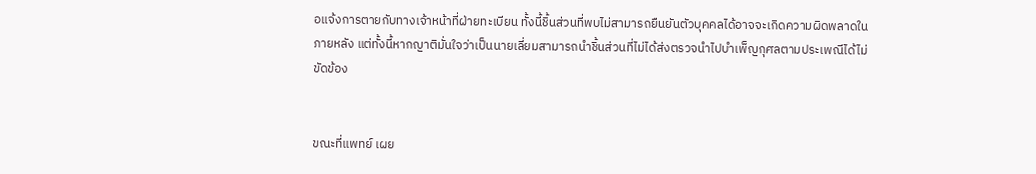อแจ้งการตายกับทางเจ้าหน้าที่ฝ่ายทะเบียน ทั้งนี้ชิ้นส่วนที่พบไม่สามารถยืนยันตัวบุคคลได้อาจจะเกิดความผิดพลาดในภายหลัง แต่ทั้งนี้หากญาติมั่นใจว่าเป็นนายเลี่ยมสามารถนำชิ้นส่วนที่ไม่ได้ส่งตรวจนำไปบำเพ็ญกุศลตามประเพณีได้ไม่ขัดข้อง


ขณะที่แพทย์ เผย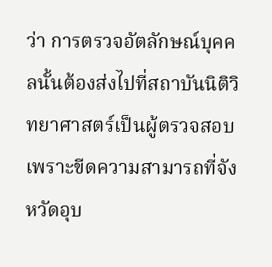ว่า การตรวจอัตลักษณ์บุคคลนั้นต้องส่งไปที่สถาบันนิติวิทยาศาสตร์เป็นผู้ตรวจสอบ เพราะขีดความสามารถที่จังหวัดอุบ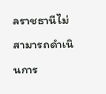ลราชธานีไม่สามารถดำเนินการ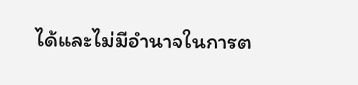ได้และไม่มีอำนาจในการต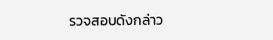รวจสอบดังกล่าว